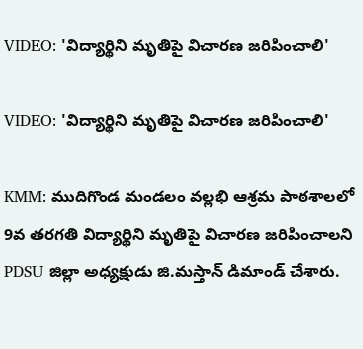VIDEO: 'విద్యార్థిని మృతిపై విచారణ జరిపించాలి'

VIDEO: 'విద్యార్థిని మృతిపై విచారణ జరిపించాలి'

KMM: ముదిగొండ మండలం వల్లభి ఆశ్రమ పాఠశాలలో 9వ తరగతి విద్యార్థిని మృతిపై విచారణ జరిపించాలని PDSU జిల్లా అధ్యక్షుడు జి.మస్తాన్ డిమాండ్ చేశారు.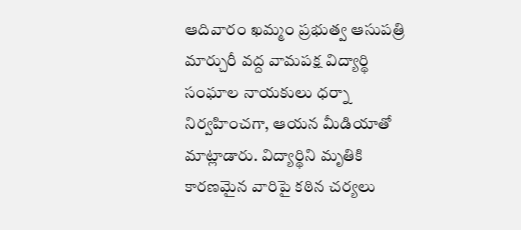ఆదివారం ఖమ్మం ప్రభుత్వ ఆసుపత్రి మార్చురీ వద్ద వామపక్ష విద్యార్థి సంఘాల నాయకులు ధర్నా నిర్వహించగా, ఆయన మీడియాతో మాట్లాడారు. విద్యార్థిని మృతికి కారణమైన వారిపై కఠిన చర్యలు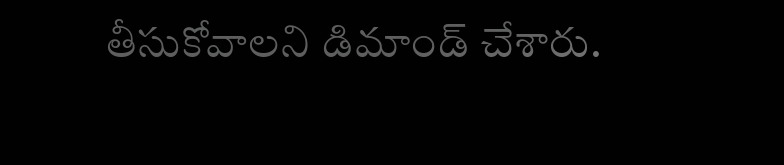తీసుకోవాలని డిమాండ్ చేశారు.